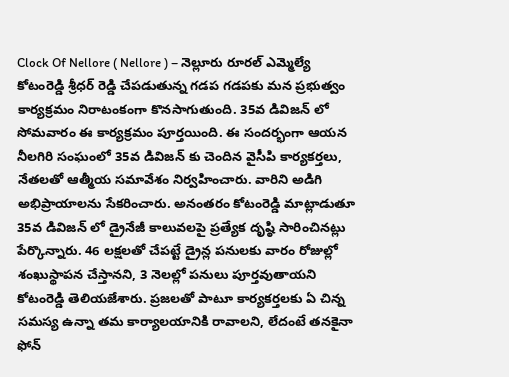Clock Of Nellore ( Nellore ) – నెల్లూరు రూరల్ ఎమ్మెల్యే కోటంరెడ్డి శ్రీధర్ రెడ్డి చేపడుతున్న గడప గడపకు మన ప్రభుత్వం కార్యక్రమం నిరాటంకంగా కొనసాగుతుంది. 35వ డివిజన్ లో సోమవారం ఈ కార్యక్రమం పూర్తయింది. ఈ సందర్భంగా ఆయన నీలగిరి సంఘంలో 35వ డివిజన్ కు చెందిన వైసీపి కార్యకర్తలు, నేతలతో ఆత్మీయ సమావేశం నిర్వహించారు. వారిని అడిగి అభిప్రాయాలను సేకరించారు. అనంతరం కోటంరెడ్డి మాట్లాడుతూ 35వ డివిజన్ లో డ్రైనేజీ కాలువలపై ప్రత్యేక దృష్ఠి సారించినట్లు పేర్కొన్నారు. 46 లక్షలతో చేపట్టే డ్రైన్ల పనులకు వారం రోజుల్లో శంఖుస్థాపన చేస్తానని, 3 నెలల్లో పనులు పూర్తవుతాయని కోటంరెడ్డి తెలియజేశారు. ప్రజలతో పాటూ కార్యకర్తలకు ఏ చిన్న సమస్య ఉన్నా తమ కార్యాలయానికి రావాలని, లేదంటే తనకైనా ఫోన్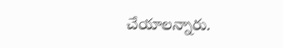చేయాలన్నారు.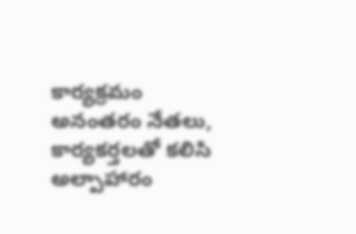కార్యక్రమం అనంతరం నేతలు, కార్యకర్తలతో కలిసి అల్పాహారం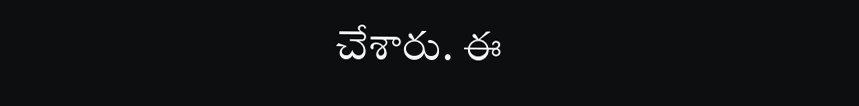చేశారు. ఈ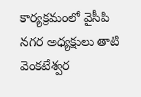కార్యక్రమంలో వైసీపి నగర అధ్యక్షులు తాటి వెంకటేశ్వర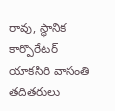రావు, స్థానిక కార్పొరేటర్ యాకసిరి వాసంతి తదితరులు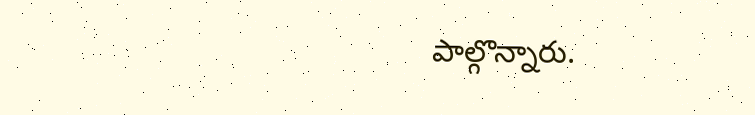పాల్గొన్నారు.